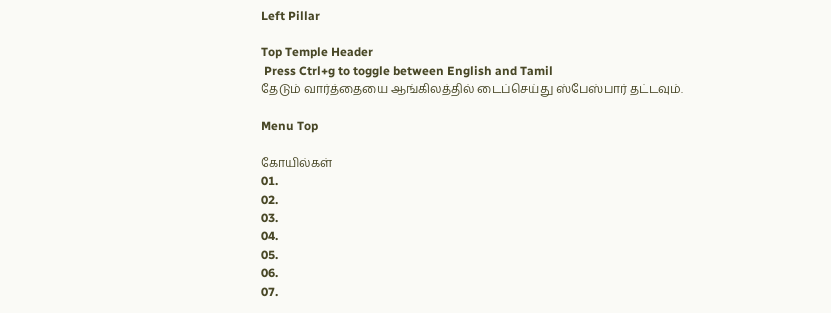Left Pillar

Top Temple Header
 Press Ctrl+g to toggle between English and Tamil
தேடும் வார்த்தையை ஆங்கிலத்தில் டைப்செய்து ஸ்பேஸ்பார் தட்டவும்.

Menu Top

கோயில்கள்
01.
02.
03.
04.
05.
06.
07.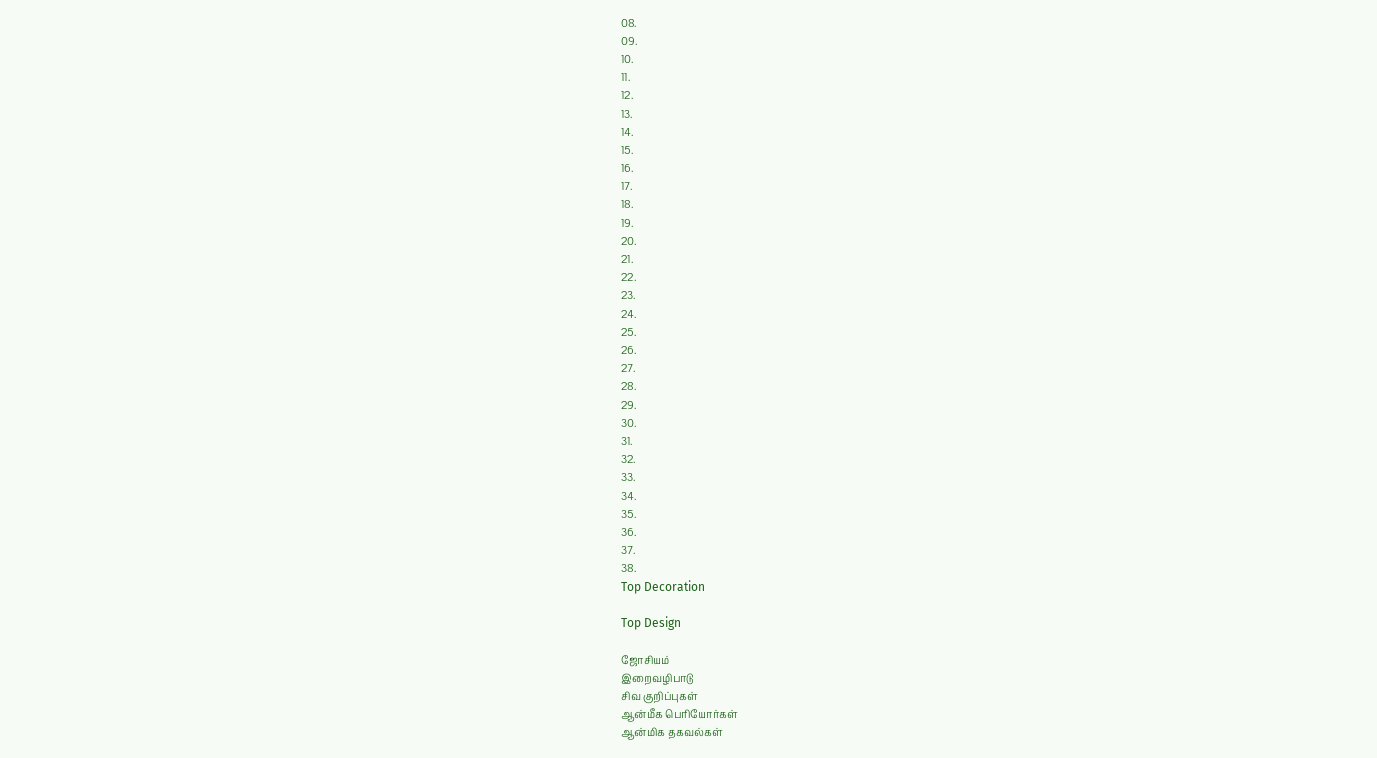08.
09.
10.
11.
12.
13.
14.
15.
16.
17.
18.
19.
20.
21.
22.
23.
24.
25.
26.
27.
28.
29.
30.
31.
32.
33.
34.
35.
36.
37.
38.
Top Decoration

Top Design

ஜோசியம்
இறைவழிபாடு
சிவ குறிப்புகள்
ஆன்மீக பெரியோர்கள்
ஆன்மிக தகவல்கள்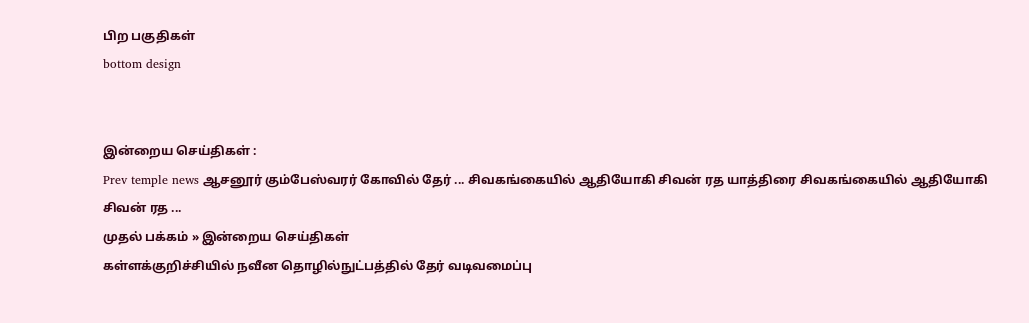பிற பகுதிகள்
bottom design


இன்றைய செய்திகள் :
Prev temple news ஆசனூர் கும்பேஸ்வரர் கோவில் தேர் ... சிவகங்கையில் ஆதியோகி சிவன் ரத யாத்திரை சிவகங்கையில் ஆதியோகி சிவன் ரத ...
முதல் பக்கம் » இன்றைய செய்திகள்
கள்ளக்குறிச்சியில் நவீன தொழில்நுட்பத்தில் தேர் வடிவமைப்பு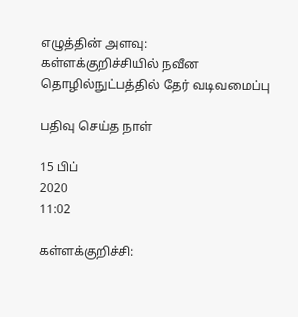எழுத்தின் அளவு:
கள்ளக்குறிச்சியில் நவீன தொழில்நுட்பத்தில் தேர் வடிவமைப்பு

பதிவு செய்த நாள்

15 பிப்
2020
11:02

கள்ளக்குறிச்சி: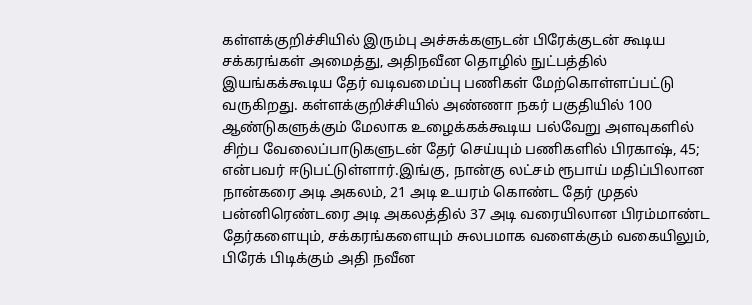கள்ளக்குறிச்சியில் இரும்பு அச்சுக்களுடன் பிரேக்குடன் கூடிய சக்கரங்கள் அமைத்து, அதிநவீன தொழில் நுட்பத்தில் இயங்கக்கூடிய தேர் வடிவமைப்பு பணிகள் மேற்கொள்ளப்பட்டு வருகிறது. கள்ளக்குறிச்சியில் அண்ணா நகர் பகுதியில் 100 ஆண்டுகளுக்கும் மேலாக உழைக்கக்கூடிய பல்வேறு அளவுகளில் சிற்ப வேலைப்பாடுகளுடன் தேர் செய்யும் பணிகளில் பிரகாஷ், 45; என்பவர் ஈடுபட்டுள்ளார்.இங்கு, நான்கு லட்சம் ரூபாய் மதிப்பிலான நான்கரை அடி அகலம், 21 அடி உயரம் கொண்ட தேர் முதல் பன்னிரெண்டரை அடி அகலத்தில் 37 அடி வரையிலான பிரம்மாண்ட தேர்களையும், சக்கரங்களையும் சுலபமாக வளைக்கும் வகையிலும், பிரேக் பிடிக்கும் அதி நவீன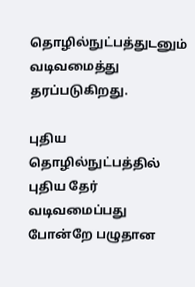தொழில்நுட்பத்துடனும் வடிவமைத்து தரப்படுகிறது.

புதிய தொழில்நுட்பத்தில் புதிய தேர் வடிவமைப்பது போன்றே பழுதான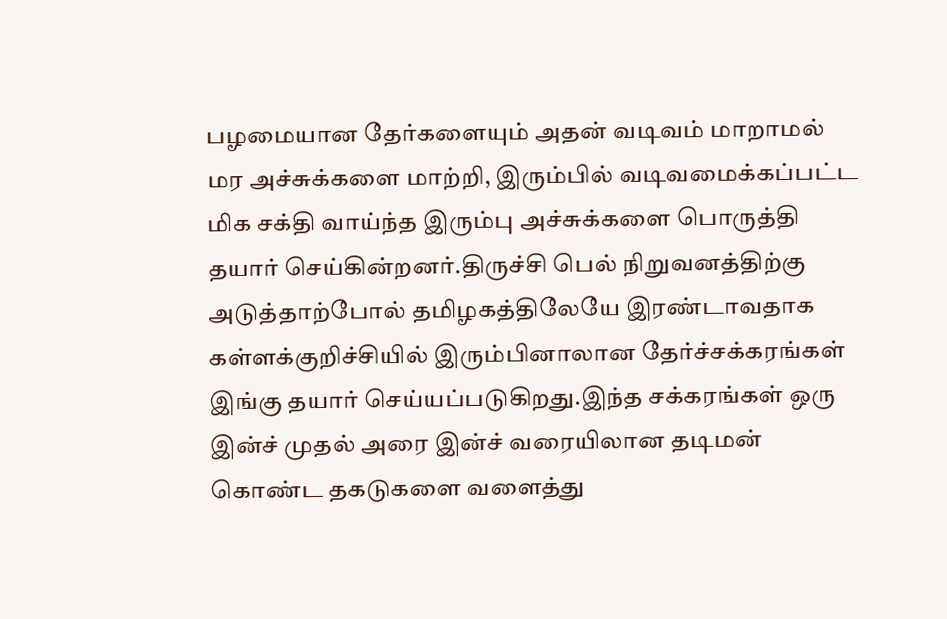பழமையான தேர்களையும் அதன் வடிவம் மாறாமல் மர அச்சுக்களை மாற்றி, இரும்பில் வடிவமைக்கப்பட்ட மிக சக்தி வாய்ந்த இரும்பு அச்சுக்களை பொருத்தி தயார் செய்கின்றனர்.திருச்சி பெல் நிறுவனத்திற்கு அடுத்தாற்போல் தமிழகத்திலேயே இரண்டாவதாக கள்ளக்குறிச்சியில் இரும்பினாலான தேர்ச்சக்கரங்கள் இங்கு தயார் செய்யப்படுகிறது.இந்த சக்கரங்கள் ஒரு இன்ச் முதல் அரை இன்ச் வரையிலான தடிமன் கொண்ட தகடுகளை வளைத்து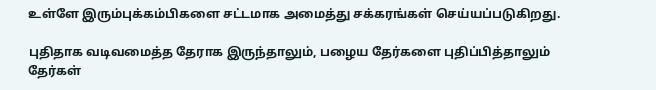உள்ளே இரும்புக்கம்பிகளை சட்டமாக அமைத்து சக்கரங்கள் செய்யப்படுகிறது.

புதிதாக வடிவமைத்த தேராக இருந்தாலும், பழைய தேர்களை புதிப்பித்தாலும் தேர்கள்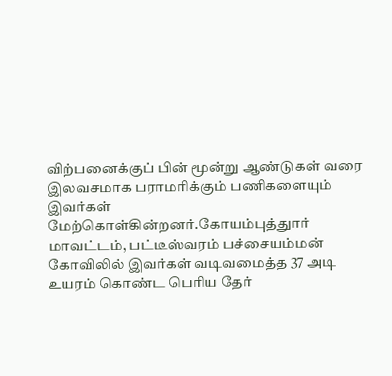விற்பனைக்குப் பின் மூன்று ஆண்டுகள் வரை இலவசமாக பராமரிக்கும் பணிகளையும் இவர்கள் மேற்கொள்கின்றனர்.கோயம்புத்துார் மாவட்டம், பட்டீஸ்வரம் பச்சையம்மன் கோவிலில் இவர்கள் வடிவமைத்த 37 அடி உயரம் கொண்ட பெரிய தேர்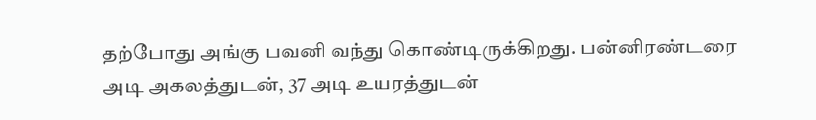தற்போது அங்கு பவனி வந்து கொண்டிருக்கிறது. பன்னிரண்டரை அடி அகலத்துடன், 37 அடி உயரத்துடன்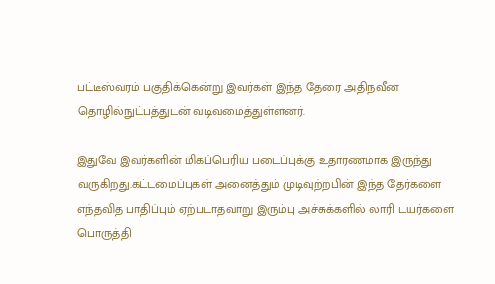பட்டீஸ்வரம் பகுதிக்கென்று இவர்கள் இந்த தேரை அதிநவீன தொழில்நுட்பத்துடன் வடிவமைத்துள்ளனர்.

இதுவே இவர்களின் மிகப்பெரிய படைப்புக்கு உதாரணமாக இருந்து வருகிறது.கட்டமைப்புகள் அனைத்தும் முடிவுற்றபின் இந்த தேர்களை எந்தவித பாதிப்பும் ஏற்படாதவாறு இரும்பு அச்சுக்களில் லாரி டயர்களை பொருத்தி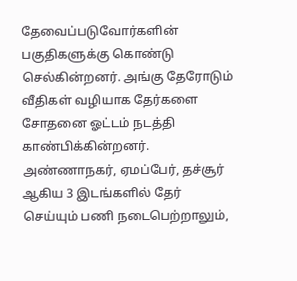தேவைப்படுவோர்களின் பகுதிகளுக்கு கொண்டு செல்கின்றனர். அங்கு தேரோடும் வீதிகள் வழியாக தேர்களை சோதனை ஓட்டம் நடத்தி காண்பிக்கின்றனர். அண்ணாநகர், ஏமப்பேர், தச்சூர் ஆகிய 3 இடங்களில் தேர் செய்யும் பணி நடைபெற்றாலும்,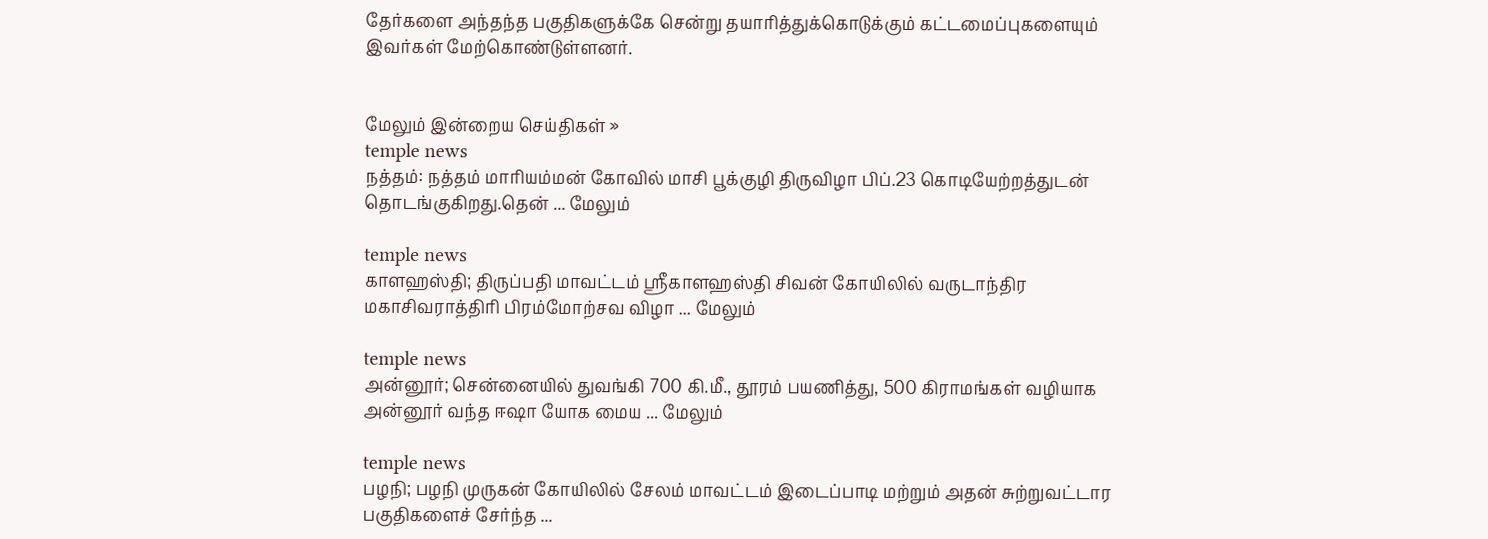தேர்களை அந்தந்த பகுதிகளுக்கே சென்று தயாரித்துக்கொடுக்கும் கட்டமைப்புகளையும் இவர்கள் மேற்கொண்டுள்ளனர்.


மேலும் இன்றைய செய்திகள் »
temple news
நத்தம்: நத்தம் மாரியம்மன் கோவில் மாசி பூக்குழி திருவிழா பிப்.23 கொடியேற்றத்துடன் தொடங்குகிறது.தென் ... மேலும்

temple news
காளஹஸ்தி; திருப்பதி மாவட்டம் ஸ்ரீகாளஹஸ்தி சிவன் கோயிலில் வருடாந்திர மகாசிவராத்திரி பிரம்மோற்சவ விழா ... மேலும்

temple news
அன்னூர்; சென்னையில் துவங்கி 700 கி.மீ., தூரம் பயணித்து, 500 கிராமங்கள் வழியாக அன்னூர் வந்த ஈஷா யோக மைய ... மேலும்

temple news
பழநி; பழநி முருகன் கோயிலில் சேலம் மாவட்டம் இடைப்பாடி மற்றும் அதன் சுற்றுவட்டார பகுதிகளைச் சேர்ந்த ...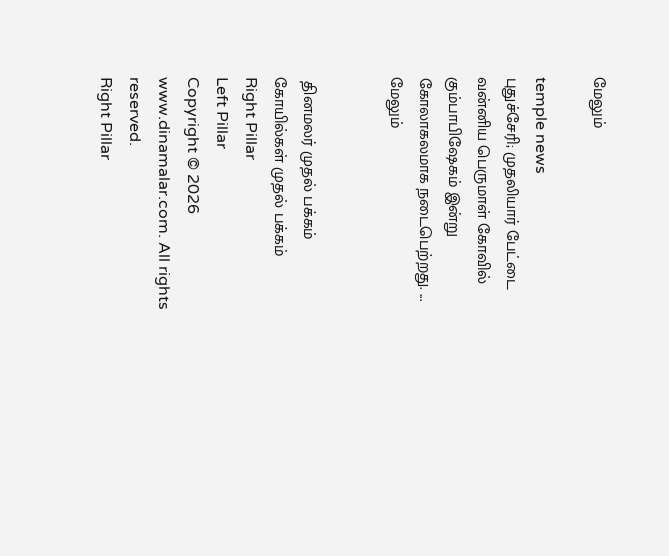மேலும்

temple news
புதுச்சேரி; முதலியார் பேட்டை வன்னிய பெருமாள் கோவில் கும்பாபிஷேகம் இன்று கோலாகலமாக நடைபெற்றது. ... மேலும்


 தினமலர் முதல் பக்கம்   கோயில்கள் முதல் பக்கம்
Right Pillar
Left Pillar
Copyright © 2026 www.dinamalar.com. All rights reserved.
Right Pillar